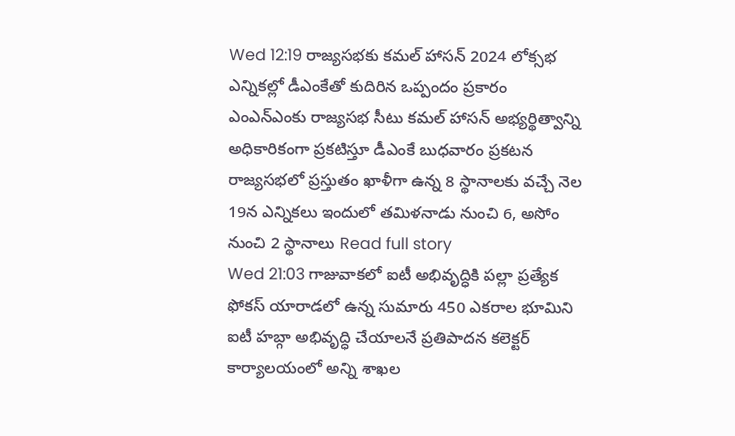Wed 12:19 రాజ్యసభకు కమల్ హాసన్ 2024 లోక్సభ ఎన్నికల్లో డీఎంకేతో కుదిరిన ఒప్పందం ప్రకారం ఎంఎన్ఎంకు రాజ్యసభ సీటు కమల్ హాసన్ అభ్యర్థిత్వాన్ని అధికారికంగా ప్రకటిస్తూ డీఎంకే బుధవారం ప్రకటన రాజ్యసభలో ప్రస్తుతం ఖాళీగా ఉన్న 8 స్థానాలకు వచ్చే నెల 19న ఎన్నికలు ఇందులో తమిళనాడు నుంచి 6, అసోం నుంచి 2 స్థానాలు Read full story
Wed 21:03 గాజువాకలో ఐటీ అభివృద్ధికి పల్లా ప్రత్యేక ఫోకస్ యారాడలో ఉన్న సుమారు 450 ఎకరాల భూమిని ఐటీ హబ్గా అభివృద్ధి చేయాలనే ప్రతిపాదన కలెక్టర్ కార్యాలయంలో అన్ని శాఖల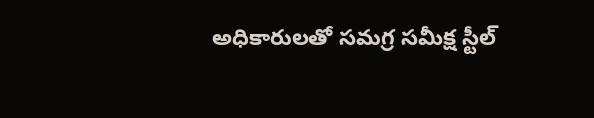అధికారులతో సమగ్ర సమీక్ష స్టీల్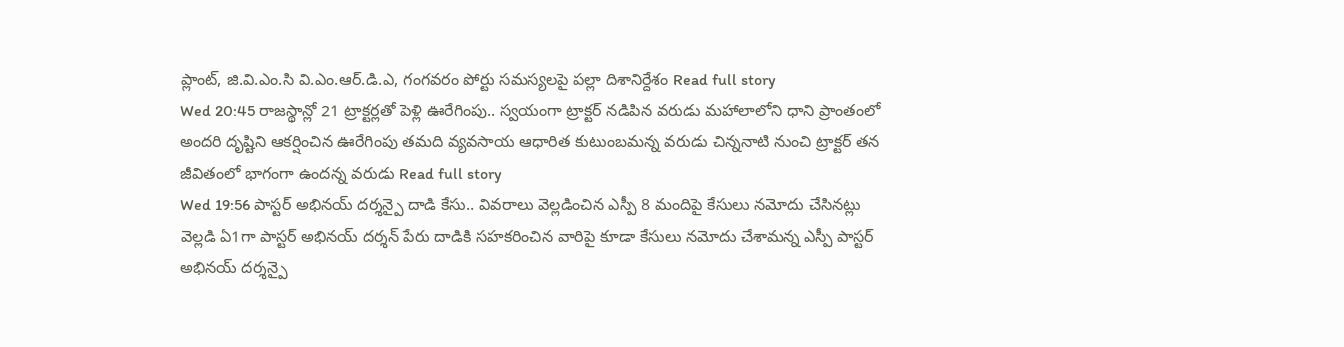ప్లాంట్, జి.వి.ఎం.సి వి.ఎం.ఆర్.డి.ఎ, గంగవరం పోర్టు సమస్యలపై పల్లా దిశానిర్దేశం Read full story
Wed 20:45 రాజస్థాన్లో 21 ట్రాక్టర్లతో పెళ్లి ఊరేగింపు.. స్వయంగా ట్రాక్టర్ నడిపిన వరుడు మహాలాలోని ధాని ప్రాంతంలో అందరి దృష్టిని ఆకర్షించిన ఊరేగింపు తమది వ్యవసాయ ఆధారిత కుటుంబమన్న వరుడు చిన్ననాటి నుంచి ట్రాక్టర్ తన జీవితంలో భాగంగా ఉందన్న వరుడు Read full story
Wed 19:56 పాస్టర్ అభినయ్ దర్శన్పై దాడి కేసు.. వివరాలు వెల్లడించిన ఎస్పీ 8 మందిపై కేసులు నమోదు చేసినట్లు వెల్లడి ఏ1గా పాస్టర్ అభినయ్ దర్శన్ పేరు దాడికి సహకరించిన వారిపై కూడా కేసులు నమోదు చేశామన్న ఎస్పీ పాస్టర్ అభినయ్ దర్శన్పై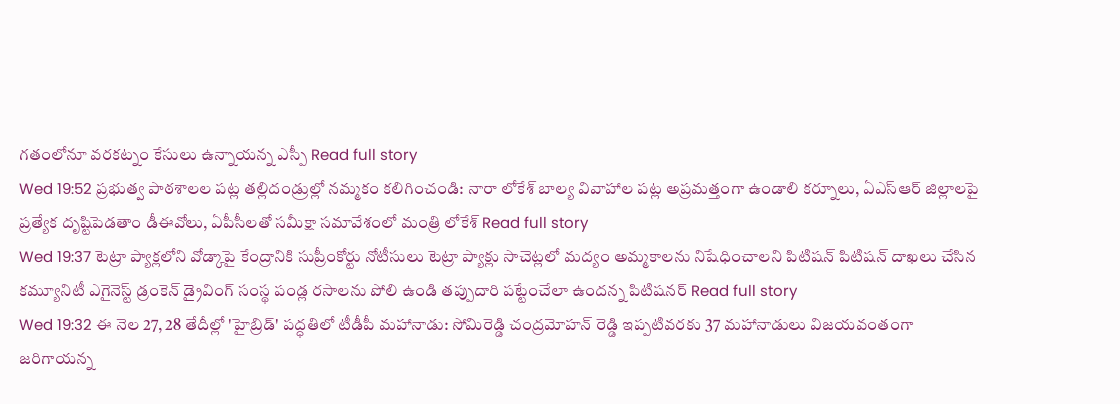గతంలోనూ వరకట్నం కేసులు ఉన్నాయన్న ఎస్పీ Read full story
Wed 19:52 ప్రభుత్వ పాఠశాలల పట్ల తల్లిదండ్రుల్లో నమ్మకం కలిగించండి: నారా లోకేశ్ బాల్య వివాహాల పట్ల అప్రమత్తంగా ఉండాలి కర్నూలు, ఏఎస్ఆర్ జిల్లాలపై ప్రత్యేక దృష్టిపెడతాం డీఈవోలు, ఏపీసీలతో సమీక్షా సమావేశంలో మంత్రి లోకేశ్ Read full story
Wed 19:37 టెట్రా ప్యాక్లలోని వోడ్కాపై కేంద్రానికి సుప్రీంకోర్టు నోటీసులు టెట్రా ప్యాక్లు సాచెట్లలో మద్యం అమ్మకాలను నిషేధించాలని పిటిషన్ పిటిషన్ దాఖలు చేసిన కమ్యూనిటీ ఎగైనెస్ట్ డ్రంకెన్ డ్రైవింగ్ సంస్థ పండ్ల రసాలను పోలి ఉండి తప్పుదారి పట్టేంచేలా ఉందన్న పిటిషనర్ Read full story
Wed 19:32 ఈ నెల 27, 28 తేదీల్లో 'హైబ్రిడ్' పద్ధతిలో టీడీపీ మహానాడు: సోమిరెడ్డి చంద్రమోహన్ రెడ్డి ఇప్పటివరకు 37 మహానాడులు విజయవంతంగా జరిగాయన్న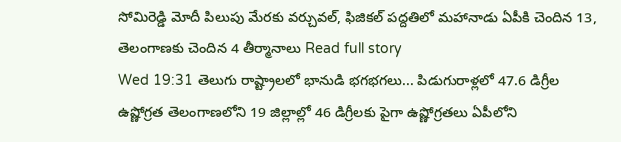సోమిరెడ్డి మోదీ పిలుపు మేరకు వర్చువల్, ఫిజికల్ పద్దతిలో మహానాడు ఏపీకి చెందిన 13, తెలంగాణకు చెందిన 4 తీర్మానాలు Read full story
Wed 19:31 తెలుగు రాష్ట్రాలలో భానుడి భగభగలు... పిడుగురాళ్లలో 47.6 డిగ్రీల ఉష్ణోగ్రత తెలంగాణలోని 19 జిల్లాల్లో 46 డిగ్రీలకు పైగా ఉష్ణోగ్రతలు ఏపీలోని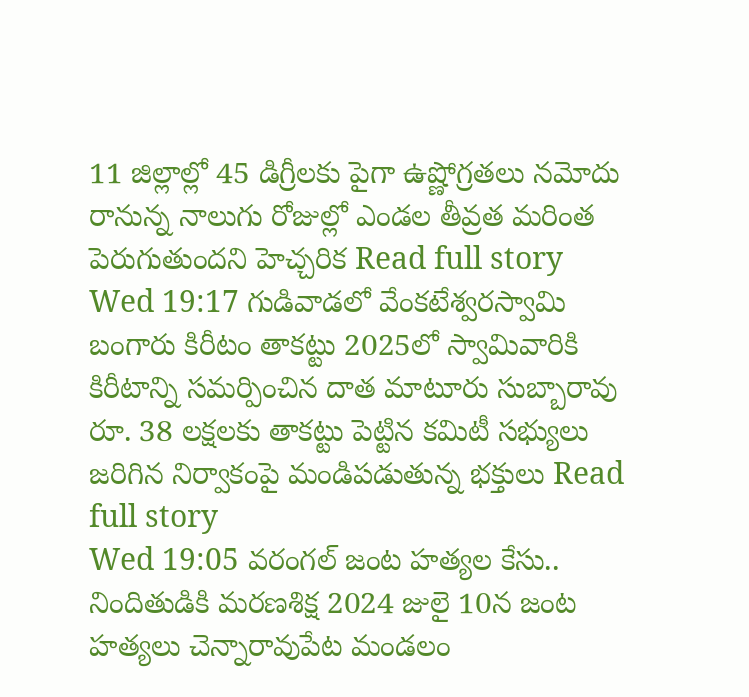11 జిల్లాల్లో 45 డిగ్రీలకు పైగా ఉష్ణోగ్రతలు నమోదు రానున్న నాలుగు రోజుల్లో ఎండల తీవ్రత మరింత పెరుగుతుందని హెచ్చరిక Read full story
Wed 19:17 గుడివాడలో వేంకటేశ్వరస్వామి బంగారు కిరీటం తాకట్టు 2025లో స్వామివారికి కిరీటాన్ని సమర్పించిన దాత మాటూరు సుబ్బారావు రూ. 38 లక్షలకు తాకట్టు పెట్టిన కమిటీ సభ్యులు జరిగిన నిర్వాకంపై మండిపడుతున్న భక్తులు Read full story
Wed 19:05 వరంగల్ జంట హత్యల కేసు.. నిందితుడికి మరణశిక్ష 2024 జులై 10న జంట హత్యలు చెన్నారావుపేట మండలం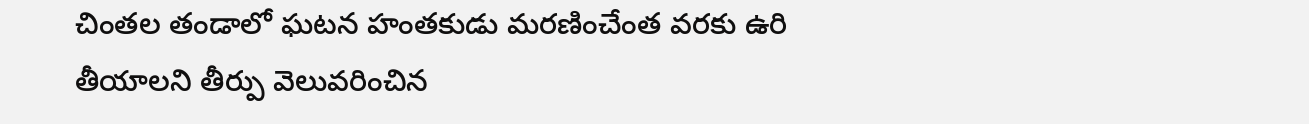చింతల తండాలో ఘటన హంతకుడు మరణించేంత వరకు ఉరి తీయాలని తీర్పు వెలువరించిన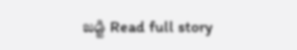జడ్జి Read full story